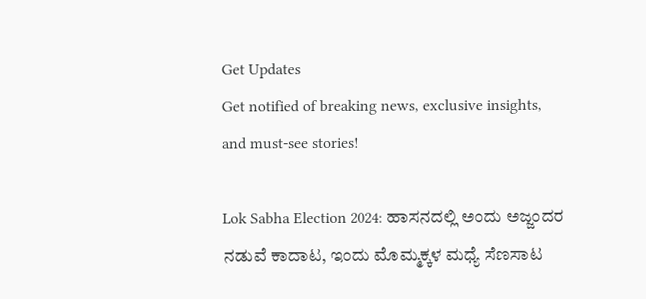Get Updates
Get notified of breaking news, exclusive insights, and must-see stories!

Lok Sabha Election 2024: ಹಾಸನದಲ್ಲಿ ಅಂದು ಅಜ್ಜಂದರ ನಡುವೆ ಕಾದಾಟ, ಇಂದು ಮೊಮ್ಮಕ್ಕಳ ಮಧ್ಯೆ ಸೆಣಸಾಟ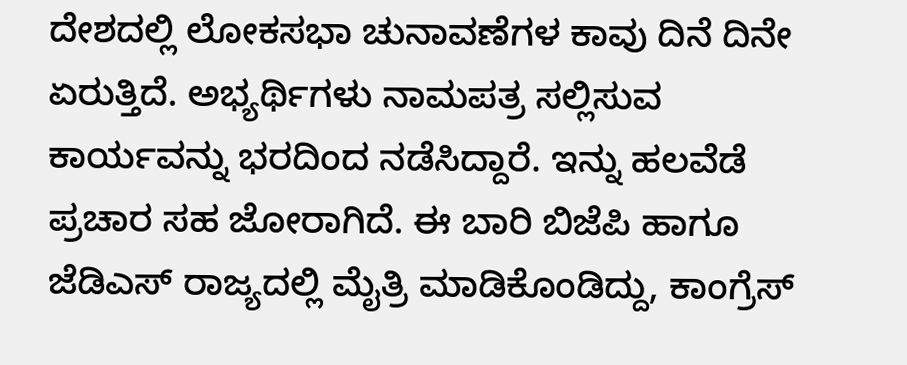ದೇಶದಲ್ಲಿ ಲೋಕಸಭಾ ಚುನಾವಣೆಗಳ ಕಾವು ದಿನೆ ದಿನೇ ಏರುತ್ತಿದೆ. ಅಭ್ಯರ್ಥಿಗಳು ನಾಮಪತ್ರ ಸಲ್ಲಿಸುವ ಕಾರ್ಯವನ್ನು ಭರದಿಂದ ನಡೆಸಿದ್ದಾರೆ. ಇನ್ನು ಹಲವೆಡೆ ಪ್ರಚಾರ ಸಹ ಜೋರಾಗಿದೆ. ಈ ಬಾರಿ ಬಿಜೆಪಿ ಹಾಗೂ ಜೆಡಿಎಸ್ ರಾಜ್ಯದಲ್ಲಿ ಮೈತ್ರಿ ಮಾಡಿಕೊಂಡಿದ್ದು, ಕಾಂಗ್ರೆಸ್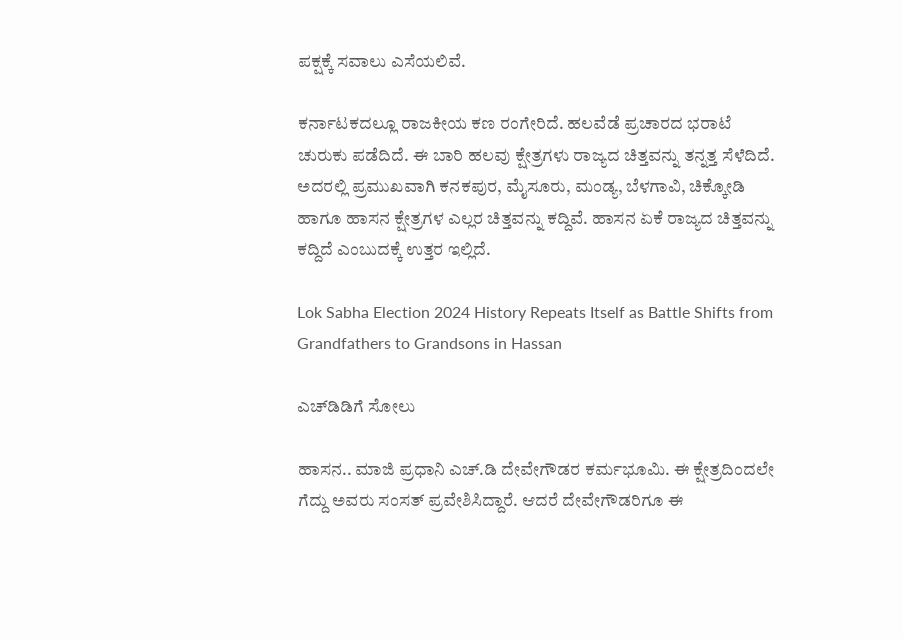ಪಕ್ಷಕ್ಕೆ ಸವಾಲು ಎಸೆಯಲಿವೆ.

ಕರ್ನಾಟಕದಲ್ಲೂ ರಾಜಕೀಯ ಕಣ ರಂಗೇರಿದೆ. ಹಲವೆಡೆ ಪ್ರಚಾರದ ಭರಾಟೆ ಚುರುಕು ಪಡೆದಿದೆ. ಈ ಬಾರಿ ಹಲವು ಕ್ಷೇತ್ರಗಳು ರಾಜ್ಯದ ಚಿತ್ತವನ್ನು ತನ್ನತ್ತ ಸೆಳೆದಿದೆ. ಅದರಲ್ಲಿ ಪ್ರಮುಖವಾಗಿ ಕನಕಪುರ, ಮೈಸೂರು, ಮಂಡ್ಯ, ಬೆಳಗಾವಿ, ಚಿಕ್ಕೋಡಿ ಹಾಗೂ ಹಾಸನ ಕ್ಷೇತ್ರಗಳ ಎಲ್ಲರ ಚಿತ್ತವನ್ನು ಕದ್ದಿವೆ. ಹಾಸನ ಏಕೆ ರಾಜ್ಯದ ಚಿತ್ತವನ್ನು ಕದ್ದಿದೆ ಎಂಬುದಕ್ಕೆ ಉತ್ತರ ಇಲ್ಲಿದೆ.

Lok Sabha Election 2024 History Repeats Itself as Battle Shifts from Grandfathers to Grandsons in Hassan

ಎಚ್‌ಡಿಡಿಗೆ ಸೋಲು

ಹಾಸನ.. ಮಾಜಿ ಪ್ರಧಾನಿ ಎಚ್‌.ಡಿ ದೇವೇಗೌಡರ ಕರ್ಮಭೂಮಿ. ಈ ಕ್ಷೇತ್ರದಿಂದಲೇ ಗೆದ್ದು ಅವರು ಸಂಸತ್ ಪ್ರವೇಶಿಸಿದ್ದಾರೆ. ಆದರೆ ದೇವೇಗೌಡರಿಗೂ ಈ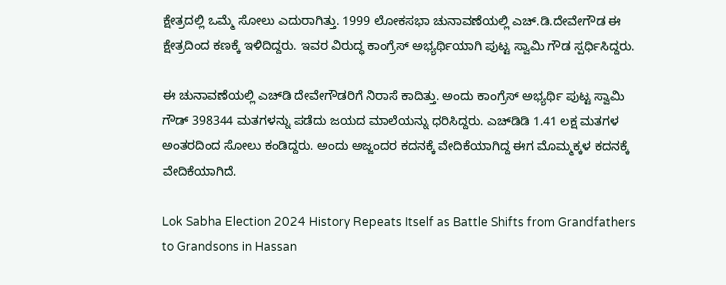ಕ್ಷೇತ್ರದಲ್ಲಿ ಒಮ್ಮೆ ಸೋಲು ಎದುರಾಗಿತ್ತು. 1999 ಲೋಕಸಭಾ ಚುನಾವಣೆಯಲ್ಲಿ ಎಚ್‌.ಡಿ.ದೇವೇಗೌಡ ಈ ಕ್ಷೇತ್ರದಿಂದ ಕಣಕ್ಕೆ ಇಳಿದಿದ್ದರು. ಇವರ ವಿರುದ್ಧ ಕಾಂಗ್ರೆಸ್ ಅಭ್ಯರ್ಥಿಯಾಗಿ ಪುಟ್ಟ ಸ್ವಾಮಿ ಗೌಡ ಸ್ಪರ್ಧಿಸಿದ್ದರು.

ಈ ಚುನಾವಣೆಯಲ್ಲಿ ಎಚ್‌ಡಿ ದೇವೇಗೌಡರಿಗೆ ನಿರಾಸೆ ಕಾದಿತ್ತು. ಅಂದು ಕಾಂಗ್ರೆಸ್‌ ಅಭ್ಯರ್ಥಿ ಪುಟ್ಟ ಸ್ವಾಮಿ ಗೌಡ್ 398344 ಮತಗಳನ್ನು ಪಡೆದು ಜಯದ ಮಾಲೆಯನ್ನು ಧರಿಸಿದ್ದರು. ಎಚ್‌ಡಿಡಿ 1.41 ಲಕ್ಷ ಮತಗಳ ಅಂತರದಿಂದ ಸೋಲು ಕಂಡಿದ್ದರು. ಅಂದು ಅಜ್ಜಂದರ ಕದನಕ್ಕೆ ವೇದಿಕೆಯಾಗಿದ್ದ ಈಗ ಮೊಮ್ಮಕ್ಕಳ ಕದನಕ್ಕೆ ವೇದಿಕೆಯಾಗಿದೆ.

Lok Sabha Election 2024 History Repeats Itself as Battle Shifts from Grandfathers to Grandsons in Hassan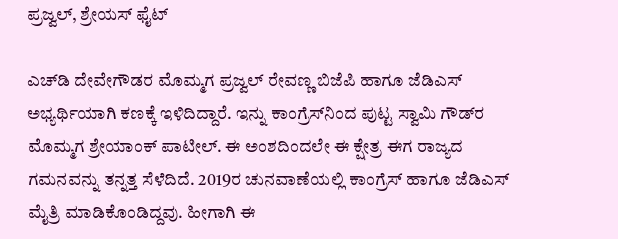ಪ್ರಜ್ವಲ್‌, ಶ್ರೇಯಸ್‌ ಫೈಟ್‌

ಎಚ್‌ಡಿ ದೇವೇಗೌಡರ ಮೊಮ್ಮಗ ಪ್ರಜ್ವಲ್‌ ರೇವಣ್ಣ ಬಿಜೆಪಿ ಹಾಗೂ ಜೆಡಿಎಸ್‌ ಅಭ್ಯರ್ಥಿಯಾಗಿ ಕಣಕ್ಕೆ ಇಳಿದಿದ್ದಾರೆ. ಇನ್ನು ಕಾಂಗ್ರೆಸ್‌ನಿಂದ ಪುಟ್ಟ ಸ್ವಾಮಿ ಗೌಡ್‌ರ ಮೊಮ್ಮಗ ಶ್ರೇಯಾಂಕ್ ಪಾಟೀಲ್‌. ಈ ಅಂಶದಿಂದಲೇ ಈ ಕ್ಷೇತ್ರ ಈಗ ರಾಜ್ಯದ ಗಮನವನ್ನು ತನ್ನತ್ತ ಸೆಳೆದಿದೆ. 2019ರ ಚುನವಾಣೆಯಲ್ಲಿ ಕಾಂಗ್ರೆಸ್‌ ಹಾಗೂ ಜೆಡಿಎಸ್‌ ಮೈತ್ರಿ ಮಾಡಿಕೊಂಡಿದ್ದವು. ಹೀಗಾಗಿ ಈ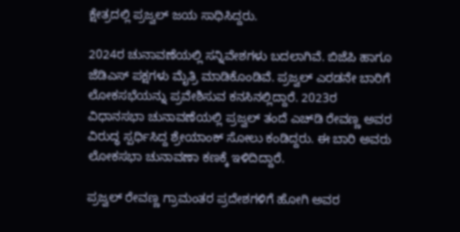ಕ್ಷೇತ್ರದಲ್ಲಿ ಪ್ರಜ್ವಲ್‌ ಜಯ ಸಾಧಿಸಿದ್ದರು.

2024ರ ಚುನಾವಣೆಯಲ್ಲಿ ಸನ್ನಿವೇಶಗಳು ಬದಲಾಗಿವೆ. ಬಿಜೆಪಿ ಹಾಗೂ ಜೆಡಿಎಸ್‌ ಪಕ್ಷಗಳು ಮೈತ್ರಿ ಮಾಡಿಕೊಂಡಿವೆ. ಪ್ರಜ್ವಲ್‌ ಎರಡನೇ ಬಾರಿಗೆ ಲೋಕಸಭೆಯನ್ನು ಪ್ರವೇಶಿಸುವ ಕನಸಿನಲ್ಲಿದ್ದಾರೆ. 2023ರ ವಿಧಾನಸಭಾ ಚುನಾವಣೆಯಲ್ಲಿ ಪ್ರಜ್ವಲ್‌ ತಂದೆ ಎಚ್‌ಡಿ ರೇವಣ್ಣ ಅವರ ವಿರುದ್ಧ ಸ್ಪರ್ಧಿಸಿದ್ದ ಶ್ರೇಯಾಂಕ್ ಸೋಲು ಕಂಡಿದ್ದರು. ಈ ಬಾರಿ ಅವರು ಲೋಕಸಭಾ ಚುನಾವಣಾ ಕಣಕ್ಕೆ ಇಳಿದಿದ್ದಾರೆ.

ಪ್ರಜ್ವಲ್‌ ರೇವಣ್ಣ ಗ್ರಾಮಂತರ ಪ್ರದೇಶಗಳಿಗೆ ಹೋಗಿ ಅವರ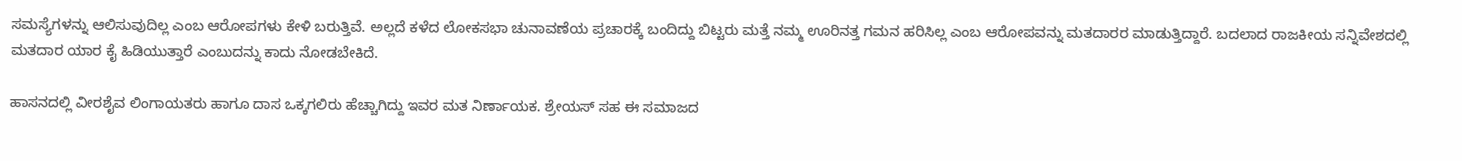ಸಮಸ್ಯೆಗಳನ್ನು ಆಲಿಸುವುದಿಲ್ಲ ಎಂಬ ಆರೋಪಗಳು ಕೇಳಿ ಬರುತ್ತಿವೆ. ಅಲ್ಲದೆ ಕಳೆದ ಲೋಕಸಭಾ ಚುನಾವಣೆಯ ಪ್ರಚಾರಕ್ಕೆ ಬಂದಿದ್ದು ಬಿಟ್ಟರು ಮತ್ತೆ ನಮ್ಮ ಊರಿನತ್ತ ಗಮನ ಹರಿಸಿಲ್ಲ ಎಂಬ ಆರೋಪವನ್ನು ಮತದಾರರ ಮಾಡುತ್ತಿದ್ದಾರೆ. ಬದಲಾದ ರಾಜಕೀಯ ಸನ್ನಿವೇಶದಲ್ಲಿ ಮತದಾರ ಯಾರ ಕೈ ಹಿಡಿಯುತ್ತಾರೆ ಎಂಬುದನ್ನು ಕಾದು ನೋಡಬೇಕಿದೆ.

ಹಾಸನದಲ್ಲಿ ವೀರಶೈವ ಲಿಂಗಾಯತರು ಹಾಗೂ ದಾಸ ಒಕ್ಕಗಲಿರು ಹೆಚ್ಚಾಗಿದ್ದು ಇವರ ಮತ ನಿರ್ಣಾಯಕ. ಶ್ರೇಯಸ್‌ ಸಹ ಈ ಸಮಾಜದ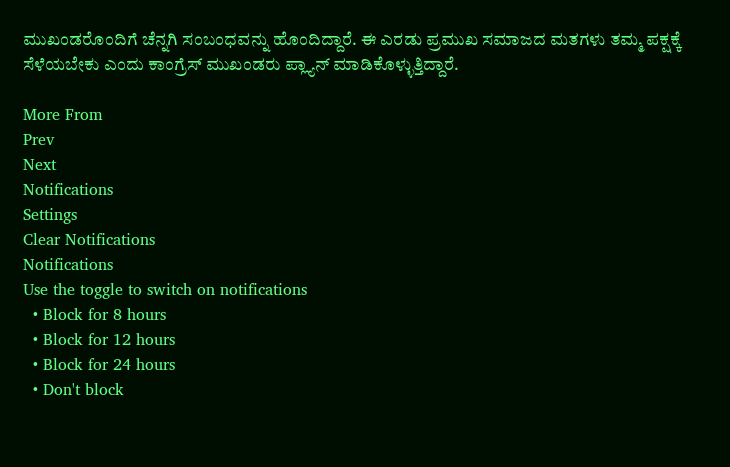ಮುಖಂಡರೊಂದಿಗೆ ಚೆನ್ನಗಿ ಸಂಬಂಧವನ್ನು ಹೊಂದಿದ್ದಾರೆ. ಈ ಎರಡು ಪ್ರಮುಖ ಸಮಾಜದ ಮತಗಳು ತಮ್ಮ ಪಕ್ಷಕ್ಕೆ ಸೆಳೆಯಬೇಕು ಎಂದು ಕಾಂಗ್ರೆಸ್‌ ಮುಖಂಡರು ಪ್ಲ್ಯಾನ್ ಮಾಡಿಕೊಳ್ಳುತ್ತಿದ್ದಾರೆ.

More From
Prev
Next
Notifications
Settings
Clear Notifications
Notifications
Use the toggle to switch on notifications
  • Block for 8 hours
  • Block for 12 hours
  • Block for 24 hours
  • Don't block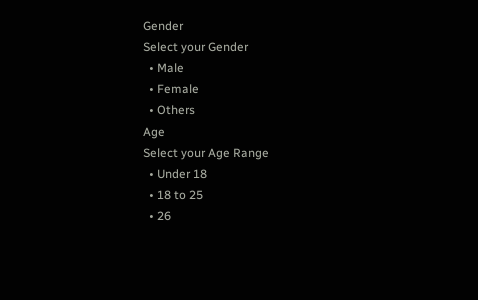Gender
Select your Gender
  • Male
  • Female
  • Others
Age
Select your Age Range
  • Under 18
  • 18 to 25
  • 26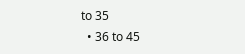to 35
  • 36 to 45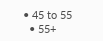• 45 to 55
  • 55+